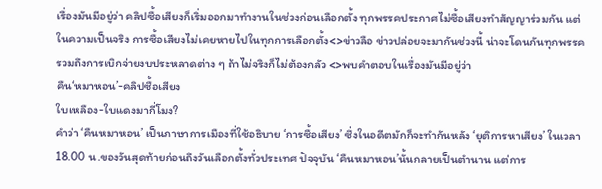เรื่องมันมีอยู่ว่า คลิปซื้อเสียงก็เริ่มออกมาทำงานในช่วงก่อนเลือกตั้ง ทุกพรรคประกาศไม่ซื้อเสียงทำสัญญาร่วมกัน แต่ในความเป็นจริง การซื้อเสียงไม่เคยหายไปในทุกการเลือกตั้ง<>ข่าวลือ ข่าวปล่อยจะมากันช่วงนี้ น่าจะโดนกันทุกพรรค รวมถึงการเบิกจ่ายงบประหลาดต่าง ๆ ถ้าไม่จริงก็ไม่ต้องกลัว <>พบคำตอบในเรื่องมันมีอยู่ว่า
คืน‘หมาหอน’-คลิปซื้อเสียง
ใบเหลือง-ใบแดงมากี่โมง?
คำว่า ‘คืนหมาหอน’ เป็นภาษาการเมืองที่ใช้อธิบาย ‘การซื้อเสียง’ ซึ่งในอดีตมักก็จะทำกันหลัง ‘ยุติการหาเสียง’ ในเวลา 18.00 น.ของวันสุดท้ายก่อนถึงวันเลือกตั้งทั่วประเทศ ปัจจุบัน ‘คืนหมาหอน’นั้นกลายเป็นตำนาน แต่การ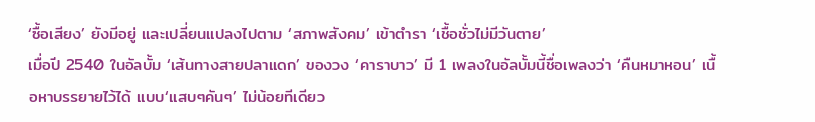‘ซื้อเสียง’ ยังมีอยู่ และเปลี่ยนแปลงไปตาม ‘สภาพสังคม’ เข้าตำรา ‘เชื้อชั่วไม่มีวันตาย’
เมื่อปี 2540 ในอัลบั้ม ‘เส้นทางสายปลาแดก’ ของวง ‘คาราบาว’ มี 1 เพลงในอัลบั้มนี้ชื่อเพลงว่า ‘คืนหมาหอน’ เนื้อหาบรรยายไว้ได้ แบบ‘แสบๆคันๆ’ ไม่น้อยทีเดียว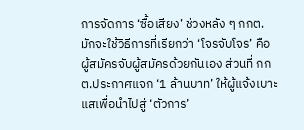การจัดการ ‘ซื้อเสียง’ ช่วงหลัง ๆ กกต.มักจะใช้วิธีการที่เรียกว่า ‘โจรจับโจร’ คือผู้สมัครจับผู้สมัครด้วยกันเอง ส่วนที่ กกต.ประกาศแจก ‘1 ล้านบาท’ ให้ผู้แจ้งเบาะแสเพื่อนำไปสู่ ‘ตัวการ’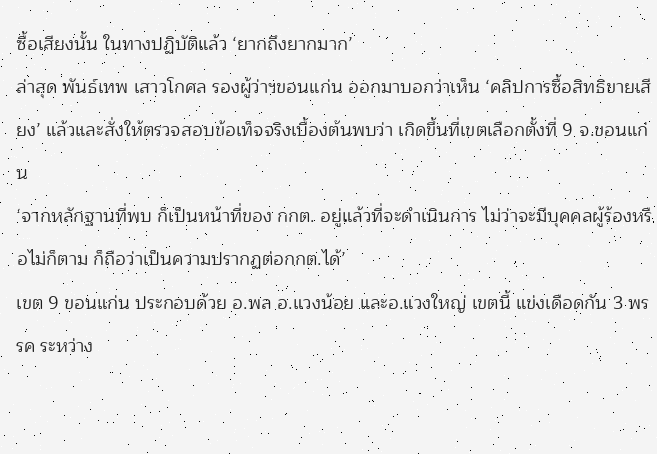ซื้อเสียงนั้น ในทางปฏิบัติแล้ว ‘ยากถึงยากมาก’
ล่าสุด พันธ์เทพ เสาวโกศล รองผู้ว่าฯขอนแก่น ออกมาบอกว่าเห็น ‘คลิปการซื้อสิทธิขายเสียง’ แล้วและสั่งให้ตรวจสอบข้อเท็จจริงเบื้องต้นพบว่า เกิดขึ้นที่เขตเลือกตั้งที่ 9 จ.ขอนแก่น
‘จากหลักฐานที่พบ ก็เป็นหน้าที่ของ กกต. อยู่แล้วที่จะดำเนินการ ไม่ว่าจะมีบุคคลผู้ร้องหรือไม่ก็ตาม ก็ถือว่าเป็นความปรากฏต่อกกต.ได้’
เขต 9 ขอนแก่น ประกอบด้วย อ.พล อ.แวงน้อย และอ.แวงใหญ่ เขตนี้ แข่งเดือดกัน 3 พรรค ระหว่าง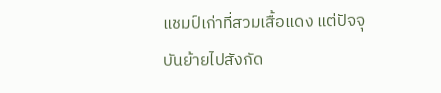แชมป์เก่าที่สวมเสื้อแดง แต่ปัจจุบันย้ายไปสังกัด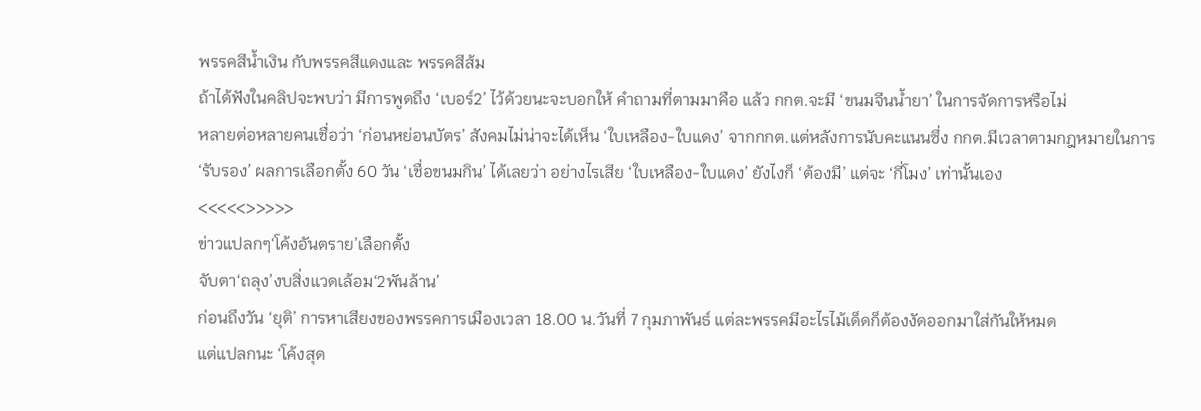พรรคสีน้ำเงิน กับพรรคสีแดงและ พรรคสีส้ม
ถ้าได้ฟังในคลิปจะพบว่า มีการพูดถึง ‘เบอร์2’ ไว้ด้วยนะจะบอกให้ คำถามที่ตามมาคือ แล้ว กกต.จะมี ‘ขนมจีนน้ำยา’ ในการจัดการหรือไม่
หลายต่อหลายคนเชื่อว่า ‘ก่อนหย่อนบัตร’ สังคมไม่น่าจะได้เห็น ‘ใบเหลือง-ใบแดง’ จากกกต.แต่หลังการนับคะแนนซึ่ง กกต.มีเวลาตามกฎหมายในการ ‘รับรอง’ ผลการเลือกตั้ง 60 วัน ‘เชื่อขนมกิน’ ได้เลยว่า อย่างไรเสีย ‘ใบเหลือง-ใบแดง’ ยังไงก็ ‘ต้องมี’ แต่จะ ‘กี่โมง’ เท่านั้นเอง
<<<<<>>>>>
ข่าวแปลกๆ‘โค้งอันตราย’เลือกตั้ง
จับตา‘ถลุง’งบสิ่งแวดเล้อม‘2พันล้าน’
ก่อนถึงวัน ‘ยุติ’ การหาเสียงของพรรคการเมืองเวลา 18.00 น.วันที่ 7 กุมภาพันธ์ แต่ละพรรคมีอะไรไม้เด็ดก็ต้องงัดออกมาใส่กันให้หมด
แต่แปลกนะ ‘โค้งสุด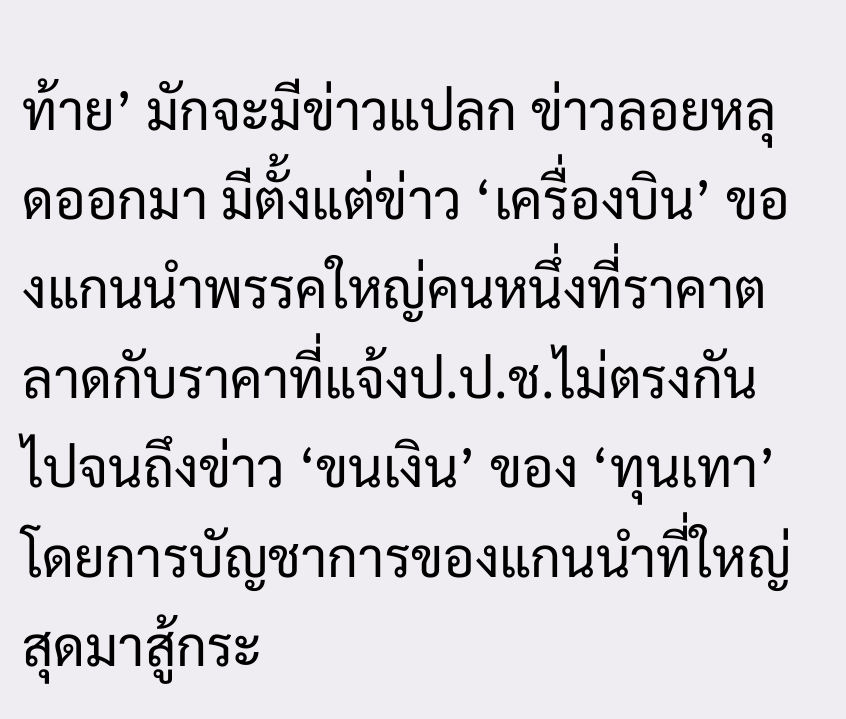ท้าย’ มักจะมีข่าวแปลก ข่าวลอยหลุดออกมา มีตั้งแต่ข่าว ‘เครื่องบิน’ ของแกนนำพรรคใหญ่คนหนึ่งที่ราคาตลาดกับราคาที่แจ้งป.ป.ช.ไม่ตรงกัน ไปจนถึงข่าว ‘ขนเงิน’ ของ ‘ทุนเทา’โดยการบัญชาการของแกนนำที่ใหญ่สุดมาสู้กระ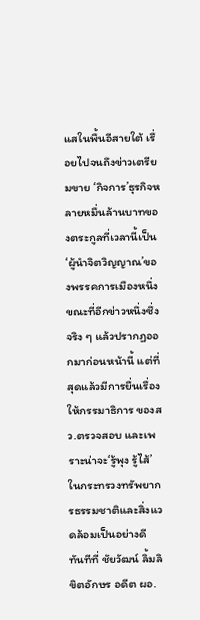แสในพื้นอีสายใต้ เรื่อยไปจนถึงข่าวเตรียมขาย ‘กิจการ’ธุรกิจหลายหมื่นล้านบาทของตระกูลที่เวลานี้เป็น‘ผู้นำจิตวิญญาณ’ของพรรคการเมืองหนึ่ง
ขณะที่อีกข่าวหนึ่งซึ่งจริง ๆ แล้วปรากฏออกมาก่อนหน้านี้ แต่ที่สุดแล้วมีการยื่นเรื่องให้กรรมาธิการ ของสว.ตรวจสอบ และเพราะน่าจะ‘รู้พุง รู้ไส้’ ในกระทรวงทรัพยากรธรรมชาติและสิ่งแวดล้อมเป็นอย่างดี
ทันทีที่ ชัยวัฒน์ ลิ้มลิขิตอักษร อดีต ผอ.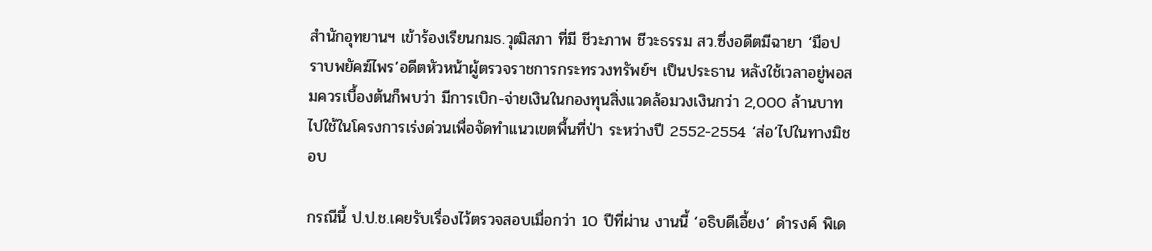สำนักอุทยานฯ เข้าร้องเรียนกมธ.วุฒิสภา ที่มี ชีวะภาพ ชีวะธรรม สว.ซึ่งอดีตมีฉายา ‘มือปราบพยัคฆ์ไพร’อดีตหัวหน้าผู้ตรวจราชการกระทรวงทรัพย์ฯ เป็นประธาน หลังใช้เวลาอยู่พอสมควรเบื้องต้นก็พบว่า มีการเบิก-จ่ายเงินในกองทุนสิ่งเเวดล้อมวงเงินกว่า 2,000 ล้านบาทไปใช้ในโครงการเร่งด่วนเพื่อจัดทำเเนวเขตพื้นที่ป่า ระหว่างปี 2552-2554 ‘ส่อ’ไปในทางมิชอบ

กรณีนี้ ป.ป.ช.เคยรับเรื่องไว้ตรวจสอบเมื่อกว่า 10 ปีที่ผ่าน งานนี้ ‘อธิบดีเอี้ยง’ ดำรงค์ พิเด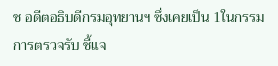ช อดีตอธิบดีกรมอุทยานฯ ซึ่งเคยเป็น 1ในกรรมการตรวจรับ ชี้แจ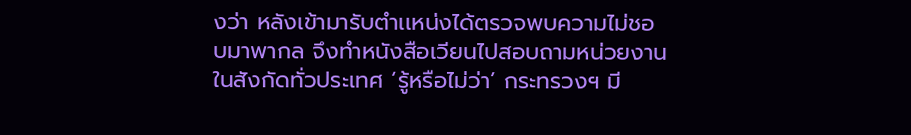งว่า หลังเข้ามารับตำเเหน่งได้ตรวจพบความไม่ชอบมาพากล จึงทำหนังสือเวียนไปสอบถามหน่วยงานในสังกัดทั่วประเทศ ‘รู้หรือไม่ว่า’ กระทรวงฯ มี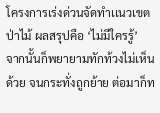โครงการเร่งด่วนจัดทำเเนวเขตป่าไม้ ผลสรุปคือ ‘ไม่มีใครรู้’
จากนั้นก็พยายามทักท้วงไม่เห็นด้วย จนกระทั่งถูกย้าย ต่อมาก็ท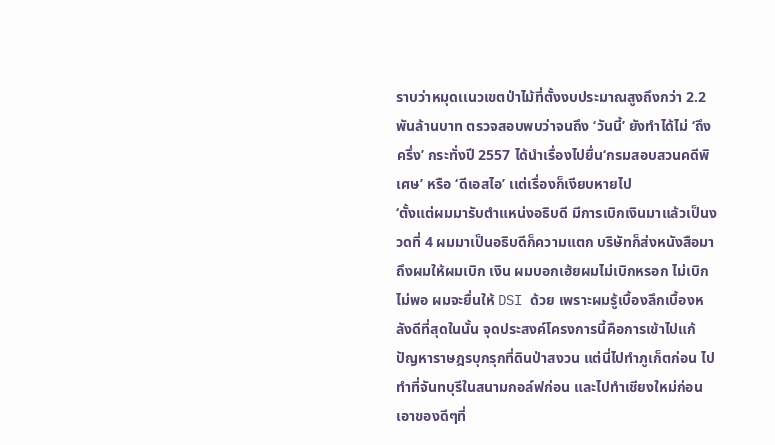ราบว่าหมุดเเนวเขตป่าไม้ที่ตั้งงบประมาณสูงถึงกว่า 2.2 พันล้านบาท ตรวจสอบพบว่าจนถึง ‘วันนี้’ ยังทำได้ไม่ ‘ถึงครึ่ง’ กระทั่งปี 2557 ได้นำเรื่องไปยื่น‘กรมสอบสวนคดีพิเศษ’ หรือ ‘ดีเอสไอ’ เเต่เรื่องก็เงียบหายไป
‘ตั้งแต่ผมมารับตำแหน่งอธิบดี มีการเบิกเงินมาแล้วเป็นงวดที่ 4 ผมมาเป็นอธิบดีก็ความแตก บริษัทก็ส่งหนังสือมาถึงผมให้ผมเบิก เงิน ผมบอกเฮ้ยผมไม่เบิกหรอก ไม่เบิกไม่พอ ผมจะยื่นให้ DSI ด้วย เพราะผมรู้เบื้องลึกเบื้องหลังดีที่สุดในนั้น จุดประสงค์โครงการนี้คือการเข้าไปแก้ปัญหาราษฎรบุกรุกที่ดินป่าสงวน แต่นี่ไปทำภูเก็ตก่อน ไปทำที่จันทบุรีในสนามกอล์ฟก่อน และไปทำเชียงใหม่ก่อน เอาของดีๆที่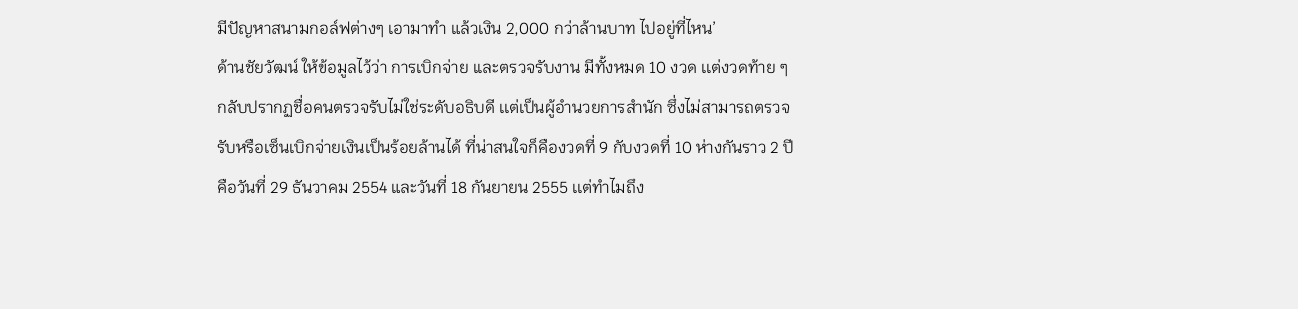มีปัญหาสนามกอล์ฟต่างๆ เอามาทำ แล้วเงิน 2,000 กว่าล้านบาท ไปอยู่ที่ไหน’
ด้านชัยวัฒน์ ให้ข้อมูลไว้ว่า การเบิกจ่าย เเละตรวจรับงาน มีทั้งหมด 10 งวด เเต่งวดท้าย ๆ กลับปรากฏชื่อคนตรวจรับไม่ใช่ระดับอธิบดี เเต่เป็นผู้อำนวยการสำนัก ซึ่งไม่สามารถตรวจรับหรือเซ็นเบิกจ่ายเงินเป็นร้อยล้านได้ ที่น่าสนใจก็คืองวดที่ 9 กับงวดที่ 10 ห่างกันราว 2 ปี คือวันที่ 29 ธันวาคม 2554 และวันที่ 18 กันยายน 2555 เเต่ทำไมถึง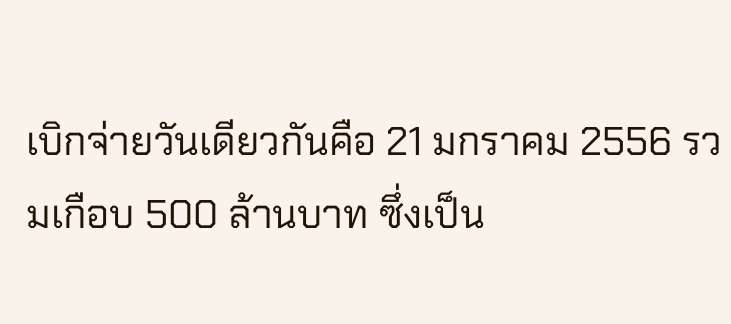เบิกจ่ายวันเดียวกันคือ 21 มกราคม 2556 รวมเกือบ 500 ล้านบาท ซึ่งเป็น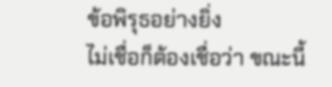ข้อพิรุธอย่างยิ่ง
ไม่เชื่อก็ต้องเชื่อว่า ขณะนี้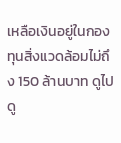เหลือเงินอยู่ในกองทุนสิ่งแวดล้อมไม่ถึง 150 ล้านบาท ดูไปดู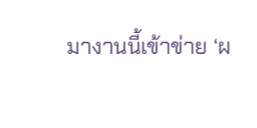มางานนี้เข้าข่าย ‘ผ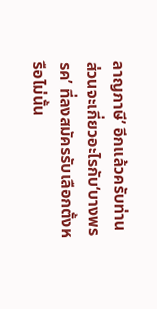ลาญภาษี’ อีกแล้วครับท่าน
ส่วนจะเกี่ยวอะไรกับ‘บางพรรค’ ที่ลงสมัครรับเลือกตั้งหรือไม่นั้น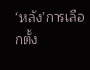‘หลัง’การเลือกตั้ง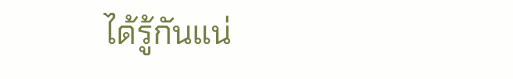ได้รู้กันแน่